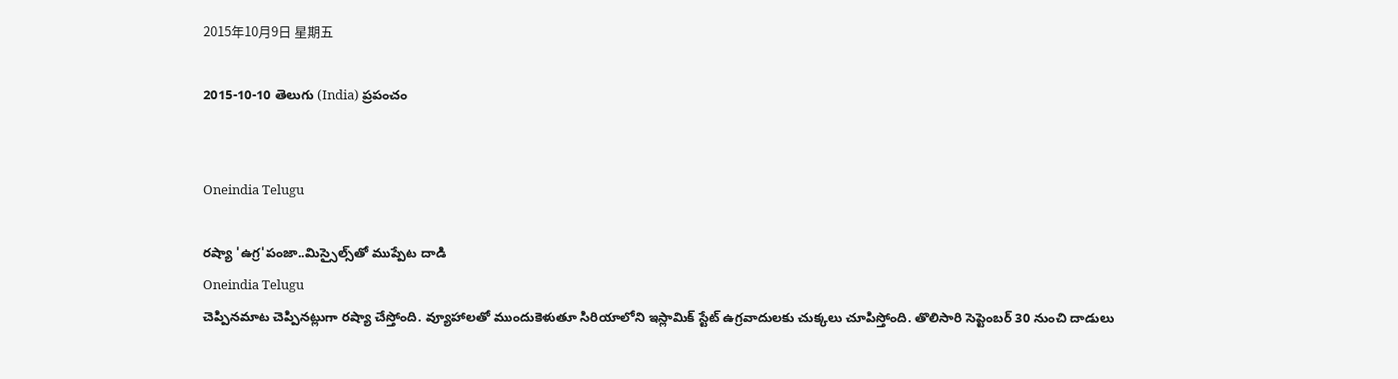2015年10月9日 星期五

2015-10-10 తెలుగు (India) ప్రపంచం


Oneindia Telugu

రష్యా 'ఉగ్ర'పంజా..మిస్సైల్స్‌తో ముప్పేట దాడి
Oneindia Telugu
చెప్పినమాట చెప్పినట్లుగా రష్యా చేస్తోంది. వ్యూహాలతో ముందుకెళుతూ సిరియాలోని ఇస్లామిక్ స్టేట్ ఉగ్రవాదులకు చుక్కలు చూపిస్తోంది. తొలిసారి సెప్టెంబర్ 30 నుంచి దాడులు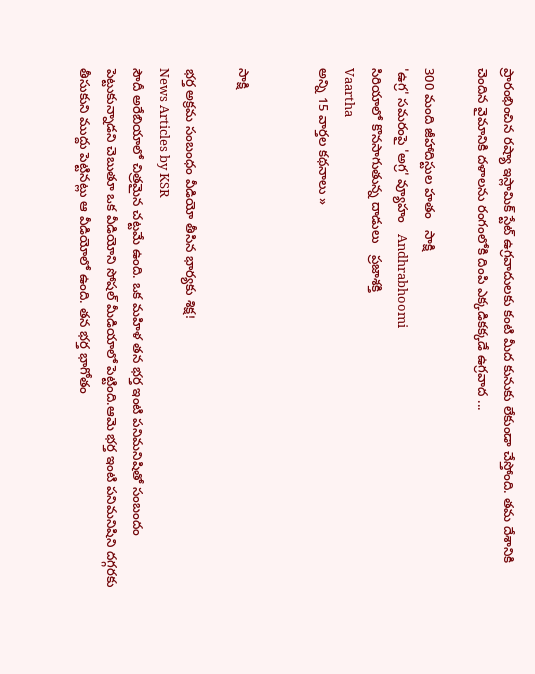ప్రారంభించిన రష్యా ఇస్లామిక్ స్టేట్ ఉగ్రవాదులకు కంటి మీద కునుకు లేకుండా చేస్తోంది. తమ దేశానికి చెందిన వైమానికి దళాలను రంగంలోకి దింపి ఎక్కడికక్కడే ఉగ్రవాద ...

300 మంది జీహాదిస్టుల హతం   సాక్షి
'ఉగ్ర' సమరంపై 'అగ్ర' వ్యూహం   Andhrabhoomi
సిరియాలో కొనసాగుతున్న దాడులు   ప్రజాశక్తి
Vaartha
అన్ని 15 వార్తల కథనాలు »


సాక్షి

భర్త అక్రమ సంబంధం వీడియో తీసిన భార్యకు శిక్ష!
News Articles by KSR
సౌదీ అరేబియాలో చిత్రమైన చట్టమే ఉంది. ఒక మహిళ తన భర్త ఇంటి పనిమనిషితో సంబందం పెట్టుకున్నాడని చెబుతూ ఒక వీడియోని సోషల్ మీడియాలో పెట్టింది.ఆమె భర్త ఇంటి పనిమనిషిని దగ్గరకు తీసుకుని ముద్దు పెట్టినట్లు ఆ వీడియోలో ఉంది. తన భర్త భాగోతం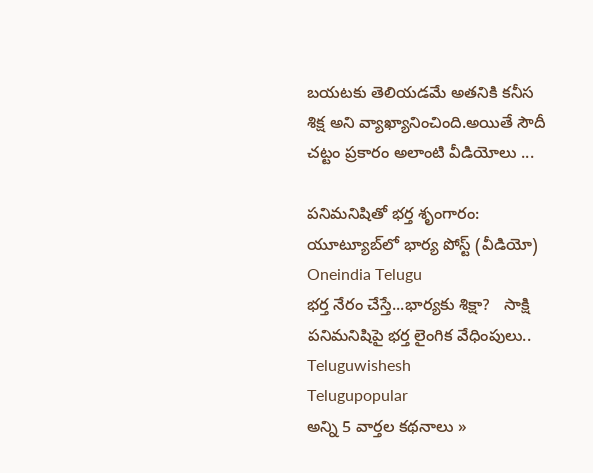బయటకు తెలియడమే అతనికి కనీస శిక్ష అని వ్యాఖ్యానించింది.అయితే సౌదీ చట్టం ప్రకారం అలాంటి వీడియోలు ...

పనిమనిషితో భర్త శృంగారం: యూట్యూబ్‌లో భార్య పోస్ట్ (వీడియో)   Oneindia Telugu
భర్త నేరం చేస్తే...భార్యకు శిక్షా?   సాక్షి
పనిమనిషిపై భర్త లైంగిక వేధింపులు..   Teluguwishesh
Telugupopular
అన్ని 5 వార్తల కథనాలు »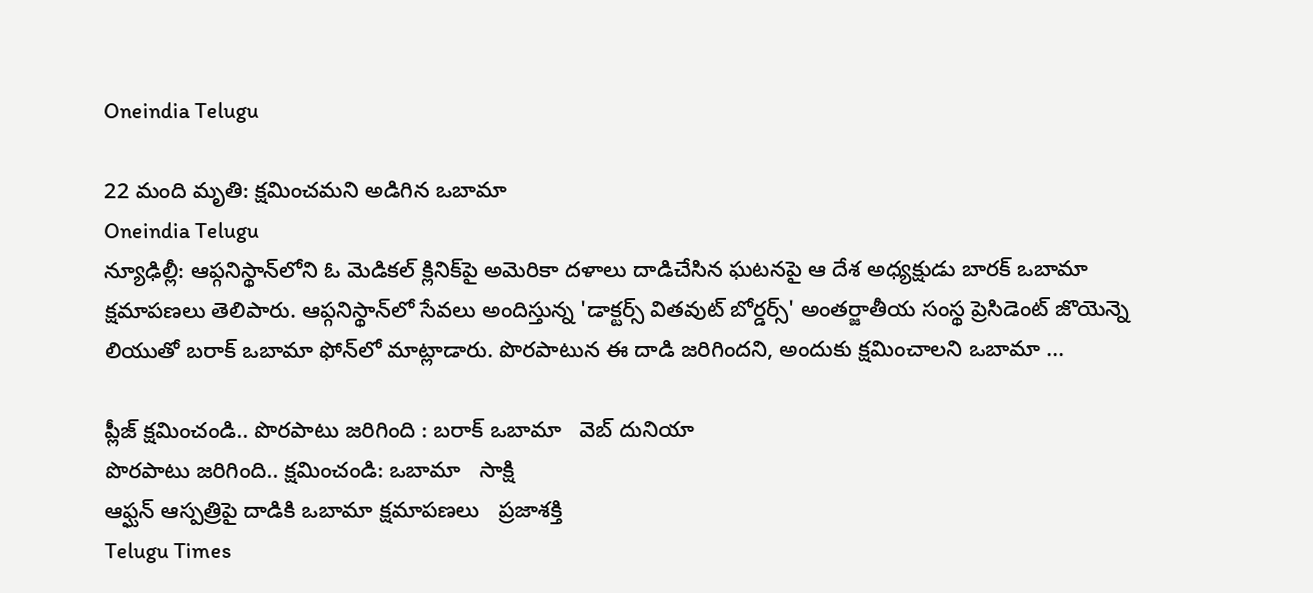Oneindia Telugu

22 మంది మృతి: క్షమించమని అడిగిన ఒబామా
Oneindia Telugu
న్యూఢిల్లీ: ఆప్గనిస్థాన్‌లోని ఓ మెడికల్ క్లినిక్‌పై అమెరికా దళాలు దాడిచేసిన ఘటనపై ఆ దేశ అధ్యక్షుడు బారక్ ఒబామా క్షమాపణలు తెలిపారు. ఆప్గనిస్థాన్‌లో సేవలు అందిస్తున్న 'డాక్టర్స్ వితవుట్ బోర్డర్స్' అంతర్జాతీయ సంస్థ ప్రెసిడెంట్ జొయెన్నె లియుతో బరాక్ ఒబామా ఫోన్‌లో మాట్లాడారు. పొరపాటున ఈ దాడి జరిగిందని, అందుకు క్షమించాలని ఒబామా ...

ప్లీజ్ క్షమించండి.. పొరపాటు జరిగింది : బరాక్ ఒబామా   వెబ్ దునియా
పొరపాటు జరిగింది.. క్షమించండి: ఒబామా   సాక్షి
ఆఫ్ఘన్‌ ఆస్పత్రిపై దాడికి ఒబామా క్షమాపణలు   ప్రజాశక్తి
Telugu Times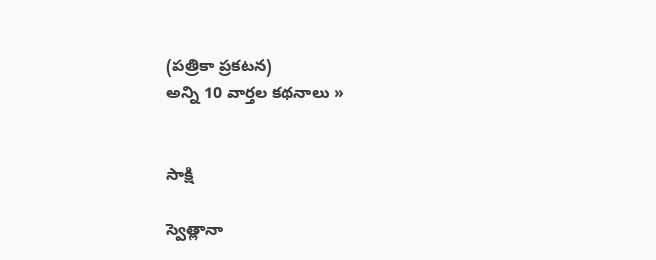(పత్రికా ప్రకటన)
అన్ని 10 వార్తల కథనాలు »


సాక్షి

స్వెత్లానా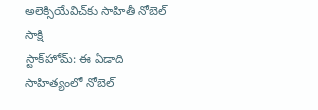అలెక్సియేవిచ్‌కు సాహితీ నోబెల్
సాక్షి
స్టాక్‌హోమ్: ఈ ఏడాది సాహిత్యంలో నోబెల్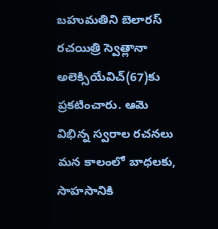బహుమతిని బెలారస్ రచయిత్రి స్వెత్లానా అలెక్సియేవిచ్(67)కు ప్రకటించారు. ఆమె విభిన్న స్వరాల రచనలు మన కాలంలో బాధలకు, సాహసానికి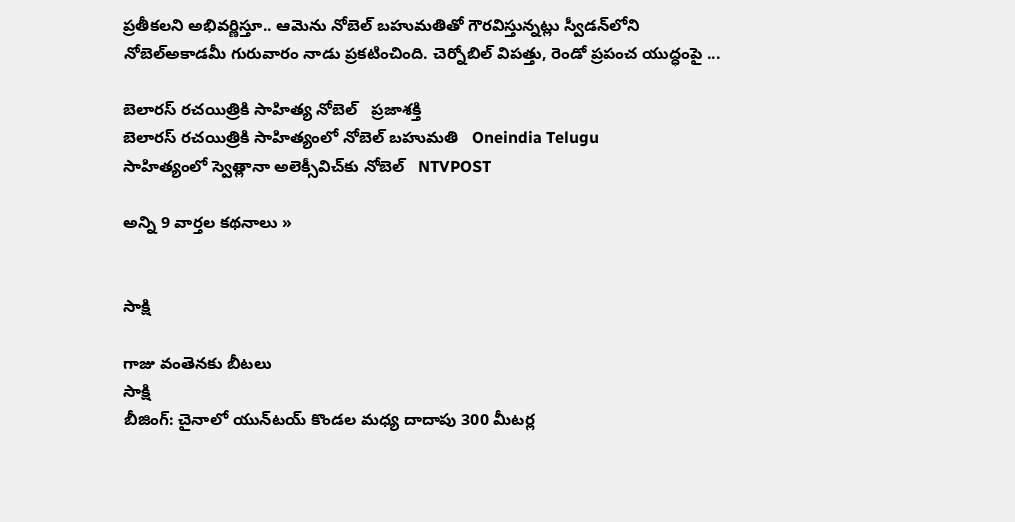ప్రతీకలని అభివర్ణిస్తూ.. ఆమెను నోబెల్ బహుమతితో గౌరవిస్తున్నట్లు స్వీడన్‌లోని నోబెల్‌అకాడమీ గురువారం నాడు ప్రకటించింది. చెర్నోబిల్ విపత్తు, రెండో ప్రపంచ యుద్ధంపై ...

బెలారస్‌ రచయిత్రికి సాహిత్య నోబెల్‌   ప్రజాశక్తి
బెలారస్ రచయిత్రికి సాహిత్యంలో నోబెల్ బహుమతి   Oneindia Telugu
సాహిత్యంలో స్వెత్లానా అలెక్సీవిచ్‌కు నోబెల్‌   NTVPOST

అన్ని 9 వార్తల కథనాలు »


సాక్షి

గాజు వంతెనకు బీటలు
సాక్షి
బీజింగ్: చైనాలో యున్‌టయ్‌ కొండల మధ్య దాదాపు 300 మీటర్ల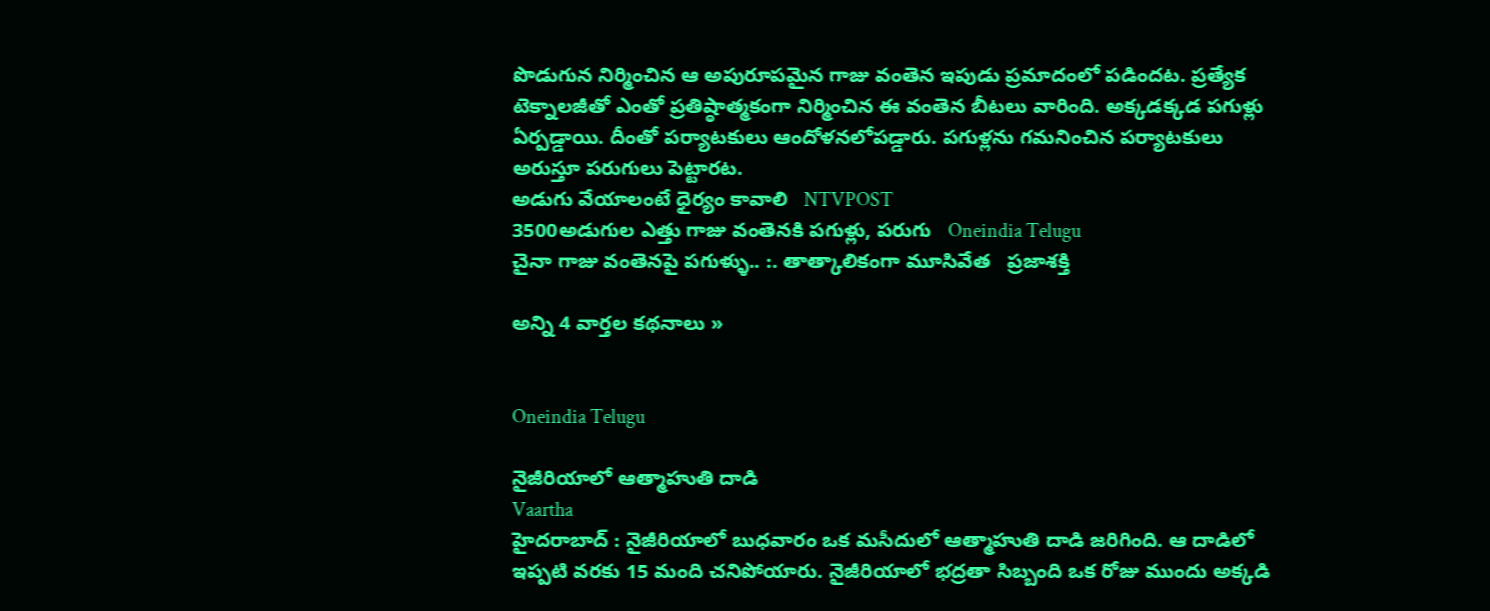పొడుగున నిర్మించిన ఆ అపురూపమైన గాజు వంతెన ఇపుడు ప్రమాదంలో పడిందట. ప్రత్యేక టెక్నాలజీతో ఎంతో ప్రతిష్ఠాత్మకంగా నిర్మించిన ఈ వంతెన బీటలు వారింది. అక్కడక్కడ పగుళ్లు ఏర్పడ్డాయి. దీంతో పర్యాటకులు ఆందోళనలోపడ్డారు. పగుళ్లను గమనించిన పర్యాటకులు అరుస్తూ పరుగులు పెట్టారట.
అడుగు వేయాలంటే ధైర్యం కావాలి   NTVPOST
3500అడుగుల ఎత్తు గాజు వంతెనకి పగుళ్లు, పరుగు   Oneindia Telugu
చైనా గాజు వంతెనపై పగుళ్ళు.. :. తాత్కాలికంగా మూసివేత   ప్రజాశక్తి

అన్ని 4 వార్తల కథనాలు »


Oneindia Telugu

నైజీరియాలో ఆత్మాహుతి దాడి
Vaartha
హైదరాబాద్‌ : నైజీరియాలో బుధవారం ఒక మసీదులో ఆత్మాహుతి దాడి జరిగింది. ఆ దాడిలో ఇప్పటి వరకు 15 మంది చనిపోయారు. నైజీరియాలో భద్రతా సిబ్బంది ఒక రోజు ముందు అక్కడి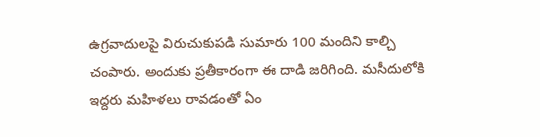ఉగ్రవాదులపై విరుచుకుపడి సుమారు 100 మందిని కాల్చి చంపారు. అందుకు ప్రతీకారంగా ఈ దాడి జరిగింది. మసీదులోకి ఇద్దరు మహిళలు రావడంతో ఏం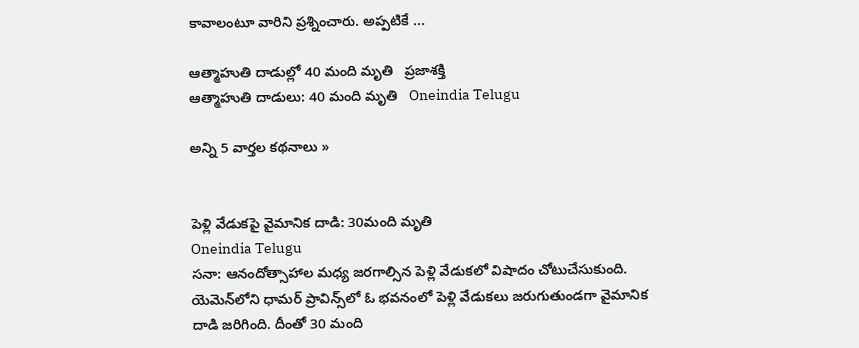కావాలంటూ వారిని ప్రశ్నించారు. అప్పటికే ...

ఆత్మాహుతి దాడుల్లో 40 మంది మృతి   ప్రజాశక్తి
ఆత్మాహుతి దాడులు: 40 మంది మృతి   Oneindia Telugu

అన్ని 5 వార్తల కథనాలు »


పెళ్లి వేడుకపై వైమానిక దాడి: 30మంది మృతి
Oneindia Telugu
సనా: ఆనందోత్సాహాల మధ్య జరగాల్సిన పెళ్లి వేడుకలో విషాదం చోటుచేసుకుంది. యెమెన్‌లోని ధామర్‌ ప్రావిన్స్‌లో ఓ భవనంలో పెళ్లి వేడుకలు జరుగుతుండగా వైమానిక దాడి జరిగింది. దీంతో 30 మంది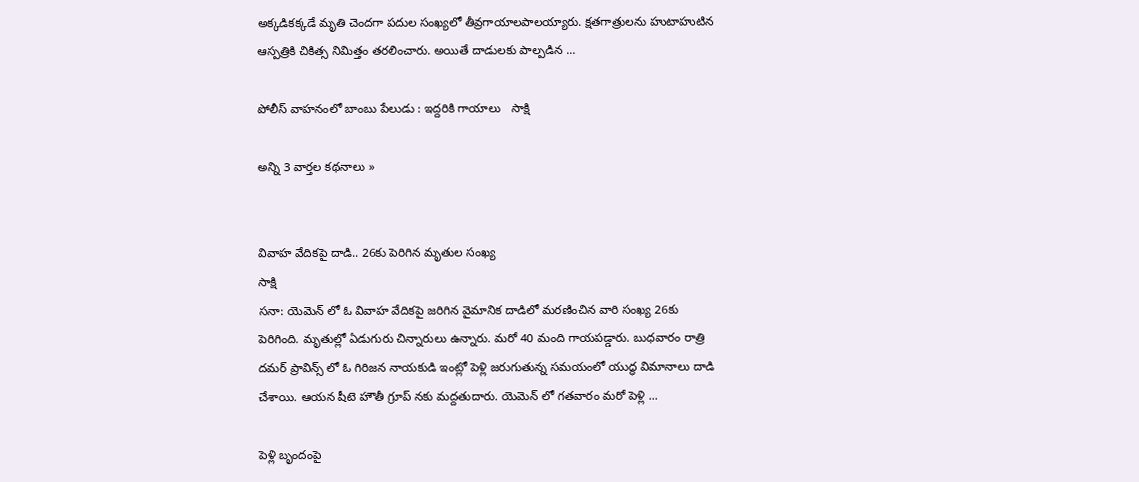అక్కడికక్కడే మృతి చెందగా పదుల సంఖ్యలో తీవ్రగాయాలపాలయ్యారు. క్షతగాత్రులను హుటాహుటిన ఆస్పత్రికి చికిత్స నిమిత్తం తరలించారు. అయితే దాడులకు పాల్పడిన ...

పోలీస్ వాహనంలో బాంబు పేలుడు : ఇద్దరికి గాయాలు   సాక్షి

అన్ని 3 వార్తల కథనాలు »


వివాహ వేదికపై దాడి.. 26కు పెరిగిన మృతుల సంఖ్య
సాక్షి
సనా: యెమెన్ లో ఓ వివాహ వేదికపై జరిగిన వైమానిక దాడిలో మరణించిన వారి సంఖ్య 26కు పెరిగింది. మృతుల్లో ఏడుగురు చిన్నారులు ఉన్నారు. మరో 40 మంది గాయపడ్డారు. బుధవారం రాత్రి దమర్ ప్రావిన్స్ లో ఓ గిరిజన నాయకుడి ఇంట్లో పెళ్లి జరుగుతున్న సమయంలో యుద్ధ విమానాలు దాడి చేశాయి. ఆయన షీటె హౌతీ గ్రూప్ నకు మద్దతుదారు. యెమెన్ లో గతవారం మరో పెళ్లి ...

పెళ్లి బృందంపై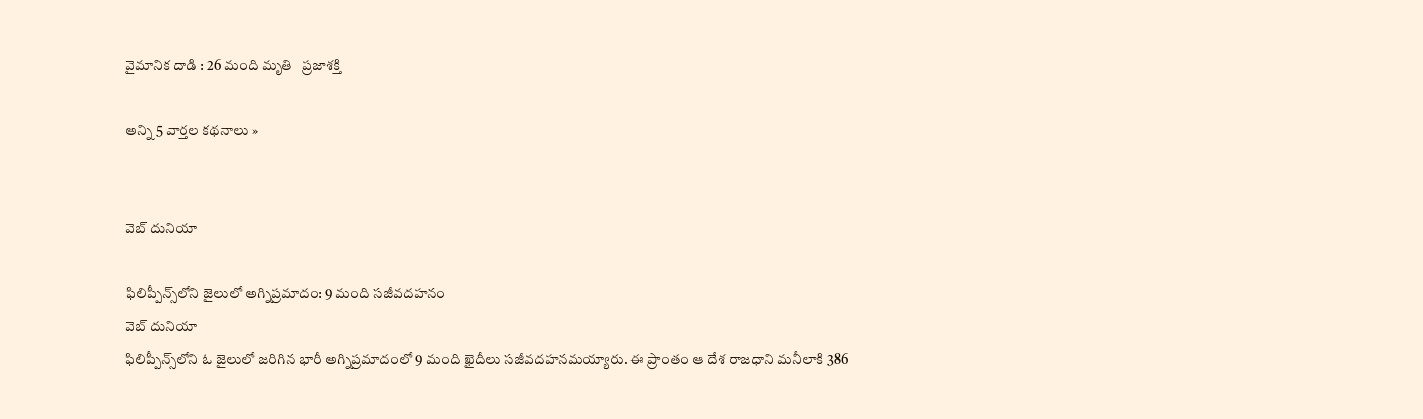వైమానిక దాడి : 26 మంది మృతి   ప్రజాశక్తి

అన్ని 5 వార్తల కథనాలు »


వెబ్ దునియా

ఫిలిప్పీన్స్‌లోని జైలులో అగ్నిప్రమాదం: 9 మంది సజీవదహనం
వెబ్ దునియా
ఫిలిప్పీన్స్‌లోని ఓ జైలులో జరిగిన భారీ అగ్నిప్రమాదంలో 9 మంది ఖైదీలు సజీవదహనమయ్యారు. ఈ ప్రాంతం ఆ దేశ రాజధాని మనీలాకి 386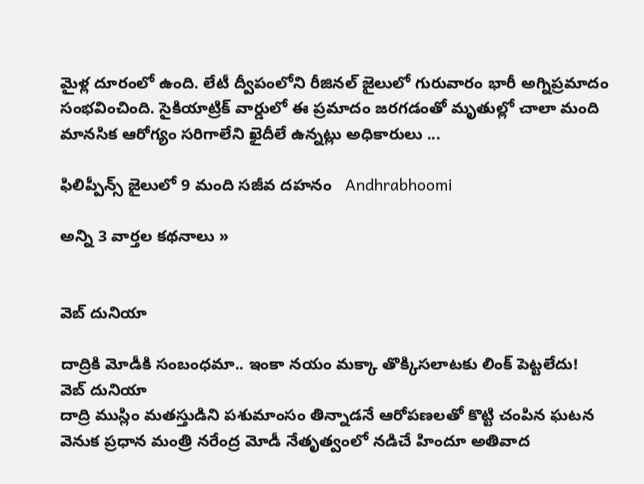మైళ్ల దూరంలో ఉంది. లేటీ ద్వీపంలోని రీజినల్‌ జైలులో గురువారం భారీ అగ్నిప్రమాదం సంభవించింది. సైకియాట్రిక్‌ వార్డులో ఈ ప్రమాదం జరగడంతో మృతుల్లో చాలా మంది మానసిక ఆరోగ్యం సరిగాలేని ఖైదీలే ఉన్నట్లు అధికారులు ...

ఫిలిప్పీన్స్‌ జైలులో 9 మంది సజీవ దహనం   Andhrabhoomi

అన్ని 3 వార్తల కథనాలు »


వెబ్ దునియా

దాద్రికి మోడీకి సంబంధమా.. ఇంకా నయం మక్కా తొక్కిసలాటకు లింక్ పెట్టలేదు!
వెబ్ దునియా
దాద్రి ముస్లిం మతస్తుడిని పశుమాంసం తిన్నాడనే ఆరోపణలతో కొట్టి చంపిన ఘటన వెనుక ప్రధాన మంత్రి నరేంద్ర మోడీ నేతృత్వంలో నడిచే హిందూ అతివాద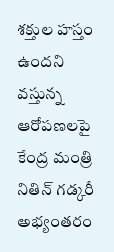శక్తుల హస్తం ఉందని వస్తున్న ఆరోపణలపై కేంద్ర మంత్రి నితిన్ గడ్కరీ అభ్యంతరం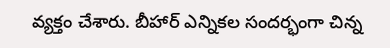వ్యక్తం చేశారు. బీహార్ ఎన్నికల సందర్భంగా చిన్న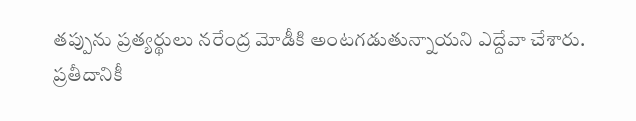తప్పును ప్రత్యర్థులు నరేంద్ర మోడీకి అంటగడుతున్నాయని ఎద్దేవా చేశారు.
ప్రతీదానికీ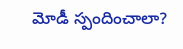మోడీ స్పందించాలా?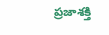ప్రజాశక్తి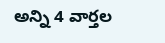అన్ని 4 వార్తల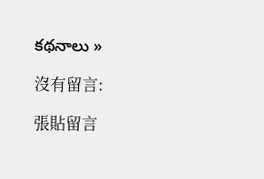కథనాలు »

沒有留言:

張貼留言